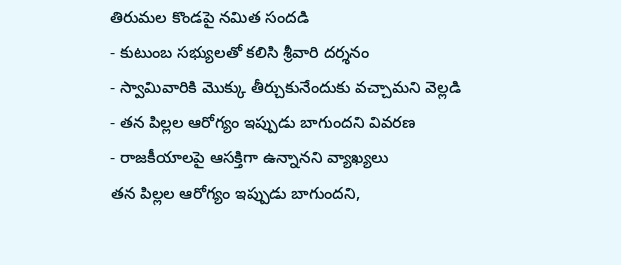తిరుమల కొండపై నమిత సందడి
- కుటుంబ సభ్యులతో కలిసి శ్రీవారి దర్శనం
- స్వామివారికి మొక్కు తీర్చుకునేందుకు వచ్చామని వెల్లడి
- తన పిల్లల ఆరోగ్యం ఇప్పుడు బాగుందని వివరణ
- రాజకీయాలపై ఆసక్తిగా ఉన్నానని వ్యాఖ్యలు
తన పిల్లల ఆరోగ్యం ఇప్పుడు బాగుందని,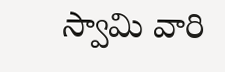స్వామి వారి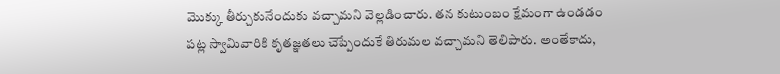మొక్కు తీర్చుకునేందుకు వచ్చామని వెల్లడించారు. తన కుటుంబం క్షేమంగా ఉండడం పట్ల స్వామివారికి కృతజ్ఞతలు చెప్పేందుకే తిరుమల వచ్చామని తెలిపారు. అంతేకాదు,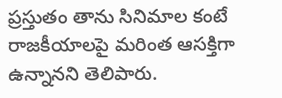ప్రస్తుతం తాను సినిమాల కంటే రాజకీయాలపై మరింత ఆసక్తిగా ఉన్నానని తెలిపారు.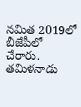నమిత 2019లో బీజేపీలో చేరారు. తమిళనాడు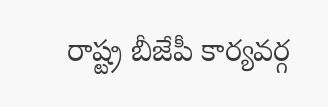రాష్ట్ర బీజేపీ కార్యవర్గ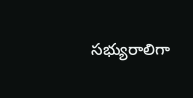సభ్యురాలిగా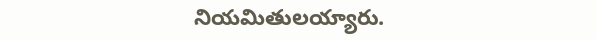నియమితులయ్యారు.